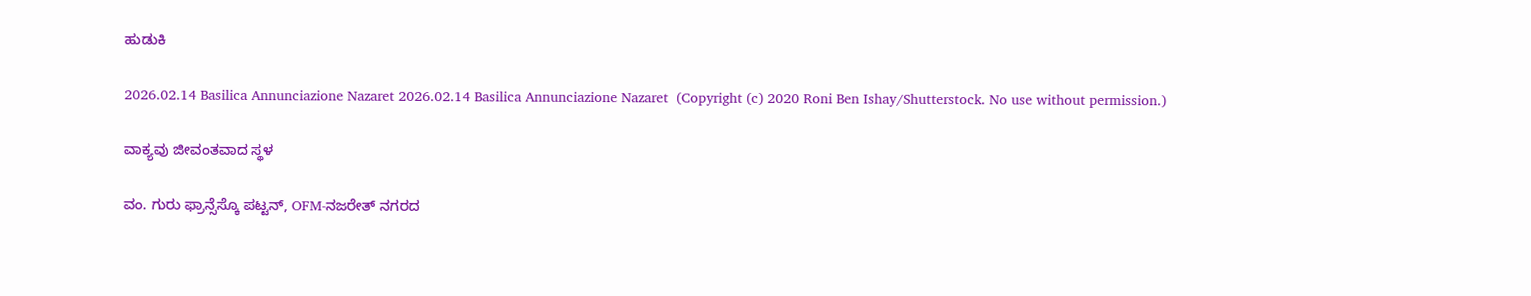ಹುಡುಕಿ

2026.02.14 Basilica Annunciazione Nazaret 2026.02.14 Basilica Annunciazione Nazaret  (Copyright (c) 2020 Roni Ben Ishay/Shutterstock. No use without permission.)

ವಾಕ್ಯವು ಜೀವಂತವಾದ ಸ್ಥಳ

ವಂ. ಗುರು ಫ್ರಾನ್ಸೆಸ್ಕೊ ಪಟ್ಟನ್, OFM-ನಜರೇತ್ ನಗರದ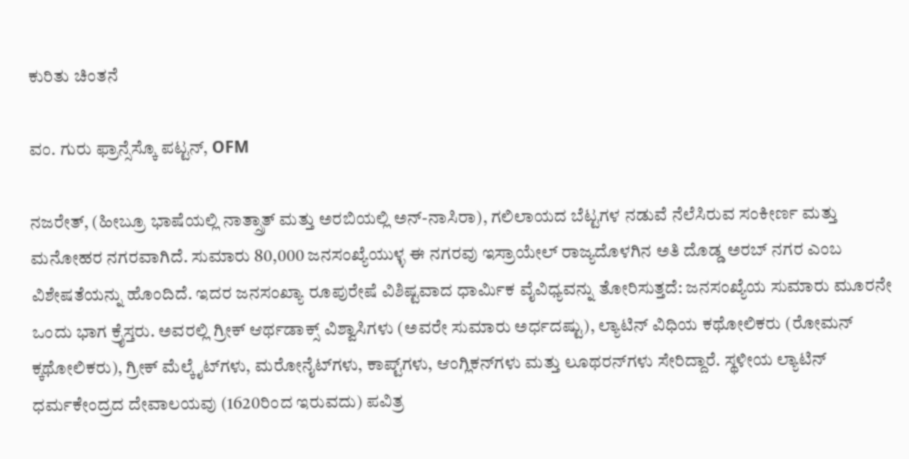ಕುರಿತು ಚಿಂತನೆ

ವಂ. ಗುರು ಫ್ರಾನ್ಸೆಸ್ಕೊ ಪಟ್ಟನ್, OFM

ನಜರೇತ್, (ಹೀಬ್ರೂ ಭಾಷೆಯಲ್ಲಿ ನಾತ್ಸ್ರಾತ್ ಮತ್ತು ಅರಬಿಯಲ್ಲಿ ಅನ್-ನಾಸಿರಾ), ಗಲಿಲಾಯದ ಬೆಟ್ಟಗಳ ನಡುವೆ ನೆಲೆಸಿರುವ ಸಂಕೀರ್ಣ ಮತ್ತು ಮನೋಹರ ನಗರವಾಗಿದೆ. ಸುಮಾರು 80,000 ಜನಸಂಖ್ಯೆಯುಳ್ಳ ಈ ನಗರವು ಇಸ್ರಾಯೇಲ್ ರಾಜ್ಯದೊಳಗಿನ ಅತಿ ದೊಡ್ಡ ಅರಬ್ ನಗರ ಎಂಬ ವಿಶೇಷತೆಯನ್ನು ಹೊಂದಿದೆ. ಇದರ ಜನಸಂಖ್ಯಾ ರೂಪುರೇಷೆ ವಿಶಿಷ್ಟವಾದ ಧಾರ್ಮಿಕ ವೈವಿಧ್ಯವನ್ನು ತೋರಿಸುತ್ತದೆ: ಜನಸಂಖ್ಯೆಯ ಸುಮಾರು ಮೂರನೇ ಒಂದು ಭಾಗ ಕ್ರೈಸ್ತರು. ಅವರಲ್ಲಿ ಗ್ರೀಕ್ ಆರ್ಥಡಾಕ್ಸ್ ವಿಶ್ವಾಸಿಗಳು (ಅವರೇ ಸುಮಾರು ಅರ್ಧದಷ್ಟು), ಲ್ಯಾಟಿನ್ ವಿಧಿಯ ಕಥೋಲಿಕರು (ರೋಮನ್ ಕ್ಕಥೋಲಿಕರು), ಗ್ರೀಕ್ ಮೆಲ್ಕೈಟ್‌ಗಳು, ಮರೋನೈಟ್‌ಗಳು, ಕಾಪ್ಟ್‌ಗಳು, ಆಂಗ್ಲಿಕನ್‌ಗಳು ಮತ್ತು ಲೂಥರನ್‌ಗಳು ಸೇರಿದ್ದಾರೆ. ಸ್ಥಳೀಯ ಲ್ಯಾಟಿನ್ ಧರ್ಮಕೇಂದ್ರದ ದೇವಾಲಯವು (1620ರಿಂದ ಇರುವದು) ಪವಿತ್ರ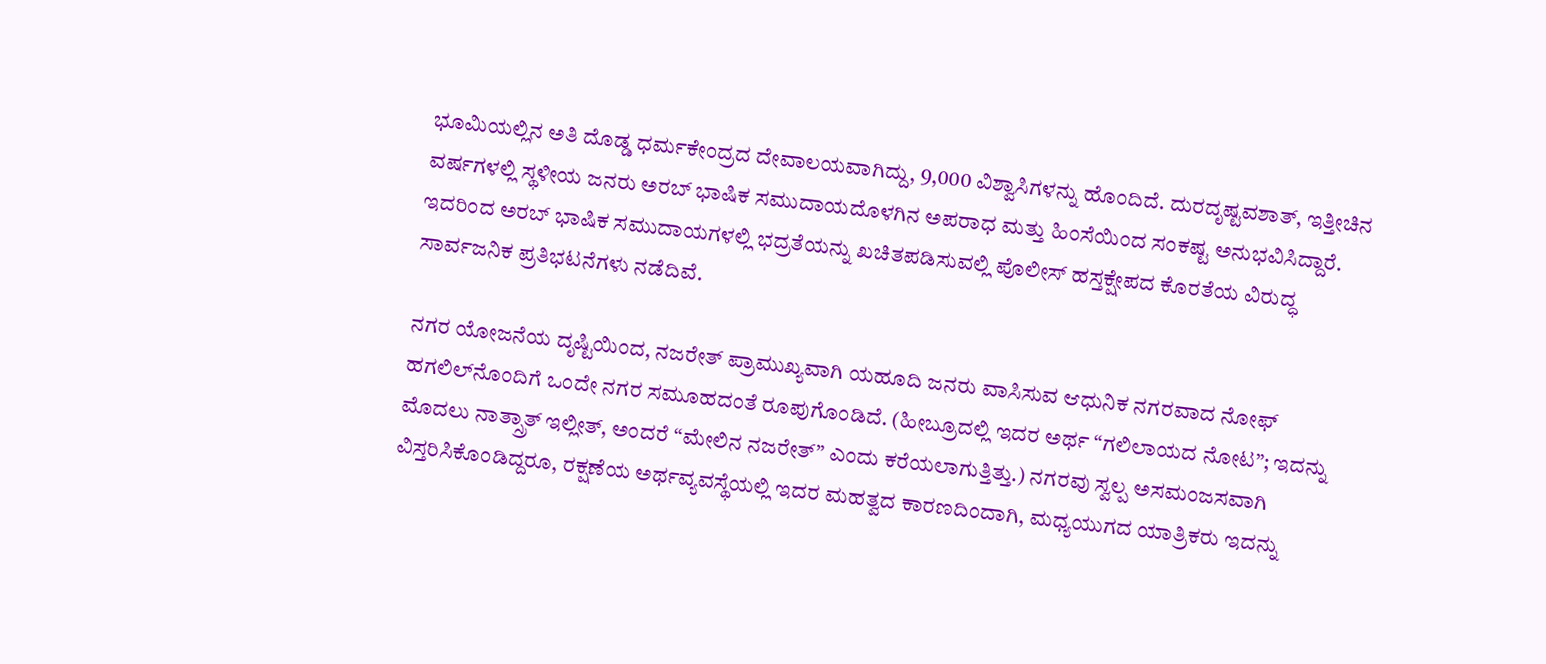ಭೂಮಿಯಲ್ಲಿನ ಅತಿ ದೊಡ್ಡ ಧರ್ಮಕೇಂದ್ರದ ದೇವಾಲಯವಾಗಿದ್ದು, 9,000 ವಿಶ್ವಾಸಿಗಳನ್ನು ಹೊಂದಿದೆ. ದುರದೃಷ್ಟವಶಾತ್, ಇತ್ತೀಚಿನ ವರ್ಷಗಳಲ್ಲಿ ಸ್ಥಳೀಯ ಜನರು ಅರಬ್ ಭಾಷಿಕ ಸಮುದಾಯದೊಳಗಿನ ಅಪರಾಧ ಮತ್ತು ಹಿಂಸೆಯಿಂದ ಸಂಕಷ್ಟ ಅನುಭವಿಸಿದ್ದಾರೆ. ಇದರಿಂದ ಅರಬ್ ಭಾಷಿಕ ಸಮುದಾಯಗಳಲ್ಲಿ ಭದ್ರತೆಯನ್ನು ಖಚಿತಪಡಿಸುವಲ್ಲಿ ಪೊಲೀಸ್ ಹಸ್ತಕ್ಷೇಪದ ಕೊರತೆಯ ವಿರುದ್ಧ ಸಾರ್ವಜನಿಕ ಪ್ರತಿಭಟನೆಗಳು ನಡೆದಿವೆ.

ನಗರ ಯೋಜನೆಯ ದೃಷ್ಟಿಯಿಂದ, ನಜರೇತ್ ಪ್ರಾಮುಖ್ಯವಾಗಿ ಯಹೂದಿ ಜನರು ವಾಸಿಸುವ ಆಧುನಿಕ ನಗರವಾದ ನೋಫ್ ಹಗಲಿಲ್‌ನೊಂದಿಗೆ ಒಂದೇ ನಗರ ಸಮೂಹದಂತೆ ರೂಪುಗೊಂಡಿದೆ. (ಹೀಬ್ರೂದಲ್ಲಿ ಇದರ ಅರ್ಥ “ಗಲಿಲಾಯದ ನೋಟ”; ಇದನ್ನು ಮೊದಲು ನಾತ್ಸ್ರಾತ್ ಇಲ್ಲೀತ್, ಅಂದರೆ “ಮೇಲಿನ ನಜರೇತ್” ಎಂದು ಕರೆಯಲಾಗುತ್ತಿತ್ತು.) ನಗರವು ಸ್ವಲ್ಪ ಅಸಮಂಜಸವಾಗಿ ವಿಸ್ತರಿಸಿಕೊಂಡಿದ್ದರೂ, ರಕ್ಷಣೆಯ ಅರ್ಥವ್ಯವಸ್ಥೆಯಲ್ಲಿ ಇದರ ಮಹತ್ವದ ಕಾರಣದಿಂದಾಗಿ, ಮಧ್ಯಯುಗದ ಯಾತ್ರಿಕರು ಇದನ್ನು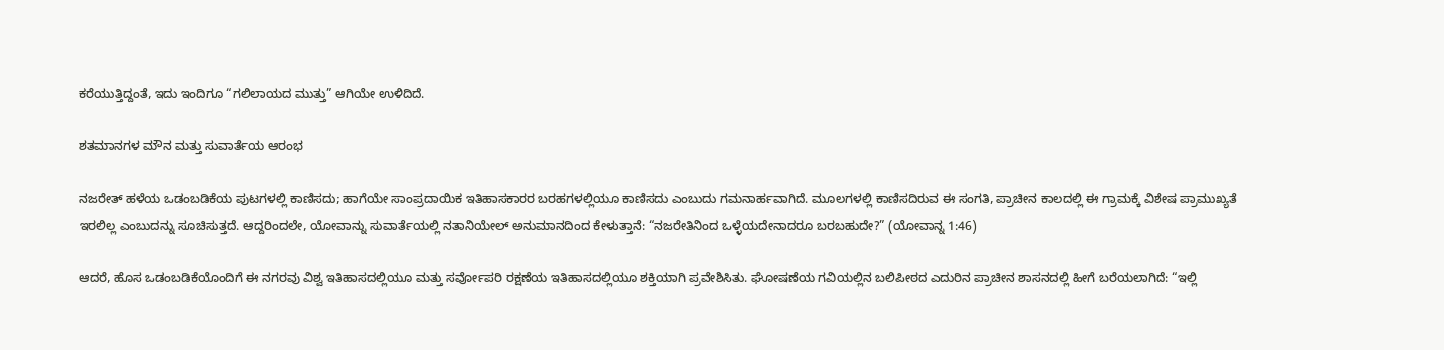ಕರೆಯುತ್ತಿದ್ದಂತೆ, ಇದು ಇಂದಿಗೂ “ಗಲಿಲಾಯದ ಮುತ್ತು” ಆಗಿಯೇ ಉಳಿದಿದೆ.

ಶತಮಾನಗಳ ಮೌನ ಮತ್ತು ಸುವಾರ್ತೆಯ ಆರಂಭ

ನಜರೇತ್ ಹಳೆಯ ಒಡಂಬಡಿಕೆಯ ಪುಟಗಳಲ್ಲಿ ಕಾಣಿಸದು; ಹಾಗೆಯೇ ಸಾಂಪ್ರದಾಯಿಕ ಇತಿಹಾಸಕಾರರ ಬರಹಗಳಲ್ಲಿಯೂ ಕಾಣಿಸದು ಎಂಬುದು ಗಮನಾರ್ಹವಾಗಿದೆ. ಮೂಲಗಳಲ್ಲಿ ಕಾಣಿಸದಿರುವ ಈ ಸಂಗತಿ, ಪ್ರಾಚೀನ ಕಾಲದಲ್ಲಿ ಈ ಗ್ರಾಮಕ್ಕೆ ವಿಶೇಷ ಪ್ರಾಮುಖ್ಯತೆ ಇರಲಿಲ್ಲ ಎಂಬುದನ್ನು ಸೂಚಿಸುತ್ತದೆ. ಆದ್ದರಿಂದಲೇ, ಯೋವಾನ್ನು ಸುವಾರ್ತೆಯಲ್ಲಿ ನತಾನಿಯೇಲ್ ಅನುಮಾನದಿಂದ ಕೇಳುತ್ತಾನೆ: “ನಜರೇತಿನಿಂದ ಒಳ್ಳೆಯದೇನಾದರೂ ಬರಬಹುದೇ?” (ಯೋವಾನ್ನ 1:46)

ಆದರೆ, ಹೊಸ ಒಡಂಬಡಿಕೆಯೊಂದಿಗೆ ಈ ನಗರವು ವಿಶ್ವ ಇತಿಹಾಸದಲ್ಲಿಯೂ ಮತ್ತು ಸರ್ವೋಪರಿ ರಕ್ಷಣೆಯ ಇತಿಹಾಸದಲ್ಲಿಯೂ ಶಕ್ತಿಯಾಗಿ ಪ್ರವೇಶಿಸಿತು. ಘೋಷಣೆಯ ಗವಿಯಲ್ಲಿನ ಬಲಿಪೀಠದ ಎದುರಿನ ಪ್ರಾಚೀನ ಶಾಸನದಲ್ಲಿ ಹೀಗೆ ಬರೆಯಲಾಗಿದೆ: “ಇಲ್ಲಿ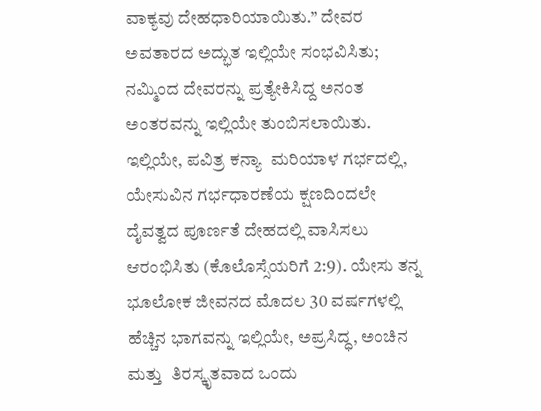ವಾಕ್ಯವು ದೇಹಧಾರಿಯಾಯಿತು.” ದೇವರ ಅವತಾರದ ಅದ್ಭುತ ಇಲ್ಲಿಯೇ ಸಂಭವಿಸಿತು; ನಮ್ಮಿಂದ ದೇವರನ್ನು ಪ್ರತ್ಯೇಕಿಸಿದ್ದ ಅನಂತ ಅಂತರವನ್ನು ಇಲ್ಲಿಯೇ ತುಂಬಿಸಲಾಯಿತು. ಇಲ್ಲಿಯೇ, ಪವಿತ್ರ ಕನ್ಯಾ  ಮರಿಯಾಳ ಗರ್ಭದಲ್ಲಿ, ಯೇಸುವಿನ ಗರ್ಭಧಾರಣೆಯ ಕ್ಷಣದಿಂದಲೇ ದೈವತ್ವದ ಪೂರ್ಣತೆ ದೇಹದಲ್ಲಿ ವಾಸಿಸಲು ಆರಂಭಿಸಿತು (ಕೊಲೊಸ್ಸೆಯರಿಗೆ 2:9). ಯೇಸು ತನ್ನ ಭೂಲೋಕ ಜೀವನದ ಮೊದಲ 30 ವರ್ಷಗಳಲ್ಲಿ ಹೆಚ್ಚಿನ ಭಾಗವನ್ನು ಇಲ್ಲಿಯೇ, ಅಪ್ರಸಿದ್ಧ, ಅಂಚಿನ ಮತ್ತು  ತಿರಸ್ಕೃತವಾದ ಒಂದು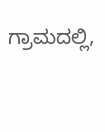ಗ್ರಾಮದಲ್ಲಿ,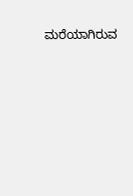ಮರೆಯಾಗಿರುವ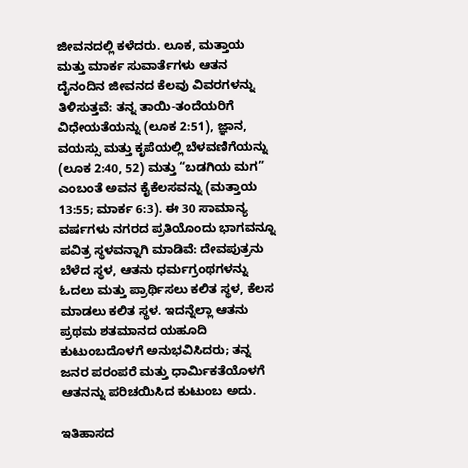ಜೀವನದಲ್ಲಿ ಕಳೆದರು. ಲೂಕ, ಮತ್ತಾಯ ಮತ್ತು ಮಾರ್ಕ ಸುವಾರ್ತೆಗಳು ಆತನ ದೈನಂದಿನ ಜೀವನದ ಕೆಲವು ವಿವರಗಳನ್ನು ತಿಳಿಸುತ್ತವೆ: ತನ್ನ ತಾಯಿ-ತಂದೆಯರಿಗೆ ವಿಧೇಯತೆಯನ್ನು (ಲೂಕ 2:51), ಜ್ಞಾನ, ವಯಸ್ಸು ಮತ್ತು ಕೃಪೆಯಲ್ಲಿ ಬೆಳವಣಿಗೆಯನ್ನು (ಲೂಕ 2:40, 52) ಮತ್ತು “ಬಡಗಿಯ ಮಗ” ಎಂಬಂತೆ ಅವನ ಕೈಕೆಲಸವನ್ನು (ಮತ್ತಾಯ 13:55; ಮಾರ್ಕ 6:3). ಈ 30 ಸಾಮಾನ್ಯ ವರ್ಷಗಳು ನಗರದ ಪ್ರತಿಯೊಂದು ಭಾಗವನ್ನೂ ಪವಿತ್ರ ಸ್ಥಳವನ್ನಾಗಿ ಮಾಡಿವೆ: ದೇವಪುತ್ರನು ಬೆಳೆದ ಸ್ಥಳ, ಆತನು ಧರ್ಮಗ್ರಂಥಗಳನ್ನು ಓದಲು ಮತ್ತು ಪ್ರಾರ್ಥಿಸಲು ಕಲಿತ ಸ್ಥಳ, ಕೆಲಸ ಮಾಡಲು ಕಲಿತ ಸ್ಥಳ. ಇದನ್ನೆಲ್ಲಾ ಆತನು ಪ್ರಥಮ ಶತಮಾನದ ಯಹೂದಿ ಕುಟುಂಬದೊಳಗೆ ಅನುಭವಿಸಿದರು; ತನ್ನ ಜನರ ಪರಂಪರೆ ಮತ್ತು ಧಾರ್ಮಿಕತೆಯೊಳಗೆ ಆತನನ್ನು ಪರಿಚಯಿಸಿದ ಕುಟುಂಬ ಅದು.

ಇತಿಹಾಸದ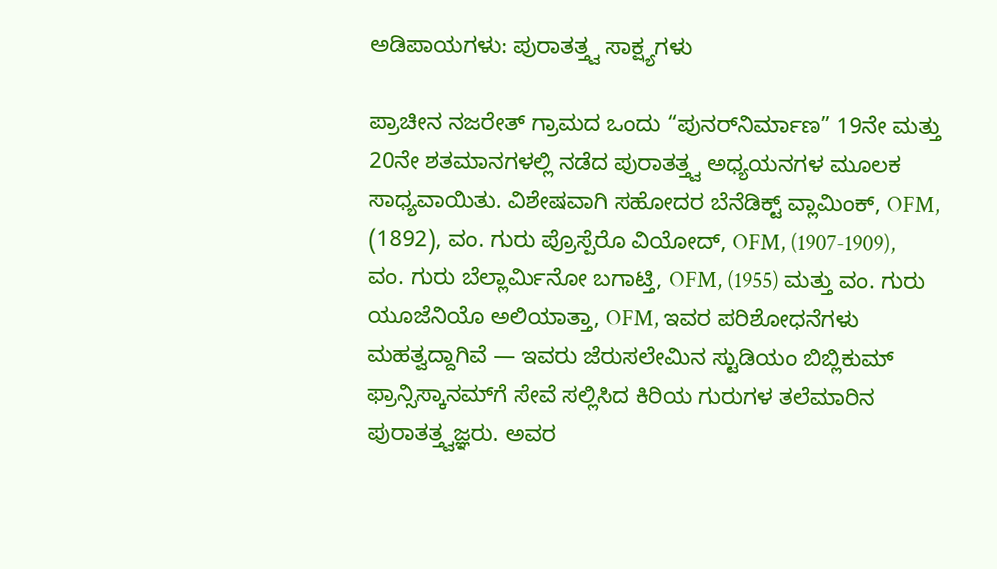ಅಡಿಪಾಯಗಳು: ಪುರಾತತ್ತ್ವ ಸಾಕ್ಷ್ಯಗಳು

ಪ್ರಾಚೀನ ನಜರೇತ್ ಗ್ರಾಮದ ಒಂದು “ಪುನರ್‌ನಿರ್ಮಾಣ” 19ನೇ ಮತ್ತು 20ನೇ ಶತಮಾನಗಳಲ್ಲಿ ನಡೆದ ಪುರಾತತ್ತ್ವ ಅಧ್ಯಯನಗಳ ಮೂಲಕ ಸಾಧ್ಯವಾಯಿತು. ವಿಶೇಷವಾಗಿ ಸಹೋದರ ಬೆನೆಡಿಕ್ಟ್ ವ್ಲಾಮಿಂಕ್, OFM, (1892), ವಂ. ಗುರು ಪ್ರೊಸ್ಪೆರೊ ವಿಯೋದ್, OFM, (1907-1909), ವಂ. ಗುರು ಬೆಲ್ಲಾರ್ಮಿನೋ ಬಗಾಟ್ತಿ, OFM, (1955) ಮತ್ತು ವಂ. ಗುರು ಯೂಜೆನಿಯೊ ಅಲಿಯಾತ್ತಾ, OFM, ಇವರ ಪರಿಶೋಧನೆಗಳು ಮಹತ್ವದ್ದಾಗಿವೆ — ಇವರು ಜೆರುಸಲೇಮಿನ ಸ್ಟುಡಿಯಂ ಬಿಬ್ಲಿಕುಮ್ ಫ್ರಾನ್ಸಿಸ್ಕಾನಮ್‌ಗೆ ಸೇವೆ ಸಲ್ಲಿಸಿದ ಕಿರಿಯ ಗುರುಗಳ ತಲೆಮಾರಿನ ಪುರಾತತ್ತ್ವಜ್ಞರು. ಅವರ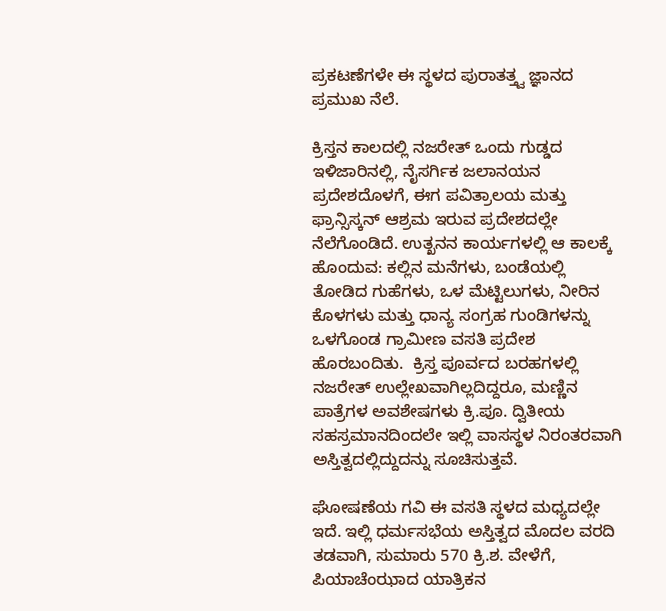ಪ್ರಕಟಣೆಗಳೇ ಈ ಸ್ಥಳದ ಪುರಾತತ್ತ್ವ ಜ್ಞಾನದ ಪ್ರಮುಖ ನೆಲೆ.

ಕ್ರಿಸ್ತನ ಕಾಲದಲ್ಲಿ ನಜರೇತ್ ಒಂದು ಗುಡ್ಡದ ಇಳಿಜಾರಿನಲ್ಲಿ, ನೈಸರ್ಗಿಕ ಜಲಾನಯನ ಪ್ರದೇಶದೊಳಗೆ, ಈಗ ಪವಿತ್ರಾಲಯ ಮತ್ತು ಫ್ರಾನ್ಸಿಸ್ಕನ್ ಆಶ್ರಮ ಇರುವ ಪ್ರದೇಶದಲ್ಲೇ ನೆಲೆಗೊಂಡಿದೆ. ಉತ್ಖನನ ಕಾರ್ಯಗಳಲ್ಲಿ ಆ ಕಾಲಕ್ಕೆ ಹೊಂದುವ: ಕಲ್ಲಿನ ಮನೆಗಳು, ಬಂಡೆಯಲ್ಲಿ ತೋಡಿದ ಗುಹೆಗಳು, ಒಳ ಮೆಟ್ಟಿಲುಗಳು, ನೀರಿನ ಕೊಳಗಳು ಮತ್ತು ಧಾನ್ಯ ಸಂಗ್ರಹ ಗುಂಡಿಗಳನ್ನು ಒಳಗೊಂಡ ಗ್ರಾಮೀಣ ವಸತಿ ಪ್ರದೇಶ ಹೊರಬಂದಿತು.  ಕ್ರಿಸ್ತ ಪೂರ್ವದ ಬರಹಗಳಲ್ಲಿ ನಜರೇತ್ ಉಲ್ಲೇಖವಾಗಿಲ್ಲದಿದ್ದರೂ, ಮಣ್ಣಿನ ಪಾತ್ರೆಗಳ ಅವಶೇಷಗಳು ಕ್ರಿ.ಪೂ. ದ್ವಿತೀಯ ಸಹಸ್ರಮಾನದಿಂದಲೇ ಇಲ್ಲಿ ವಾಸಸ್ಥಳ ನಿರಂತರವಾಗಿ ಅಸ್ತಿತ್ವದಲ್ಲಿದ್ದುದನ್ನು ಸೂಚಿಸುತ್ತವೆ.

ಘೋಷಣೆಯ ಗವಿ ಈ ವಸತಿ ಸ್ಥಳದ ಮಧ್ಯದಲ್ಲೇ ಇದೆ. ಇಲ್ಲಿ ಧರ್ಮಸಭೆಯ ಅಸ್ತಿತ್ವದ ಮೊದಲ ವರದಿ ತಡವಾಗಿ, ಸುಮಾರು 570 ಕ್ರಿ.ಶ. ವೇಳೆಗೆ, ಪಿಯಾಚೆಂಝಾದ ಯಾತ್ರಿಕನ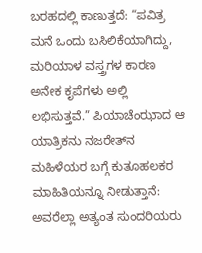ಬರಹದಲ್ಲಿ ಕಾಣುತ್ತದೆ: “ಪವಿತ್ರ ಮನೆ ಒಂದು ಬಸಿಲಿಕೆಯಾಗಿದ್ದು, ಮರಿಯಾಳ ವಸ್ತ್ರಗಳ ಕಾರಣ ಅನೇಕ ಕೃಪೆಗಳು ಅಲ್ಲಿ ಲಭಿಸುತ್ತವೆ.” ಪಿಯಾಚೆಂಝಾದ ಆ ಯಾತ್ರಿಕನು ನಜರೇತ್‌ನ ಮಹಿಳೆಯರ ಬಗ್ಗೆ ಕುತೂಹಲಕರ ಮಾಹಿತಿಯನ್ನೂ ನೀಡುತ್ತಾನೆ: ಅವರೆಲ್ಲಾ ಅತ್ಯಂತ ಸುಂದರಿಯರು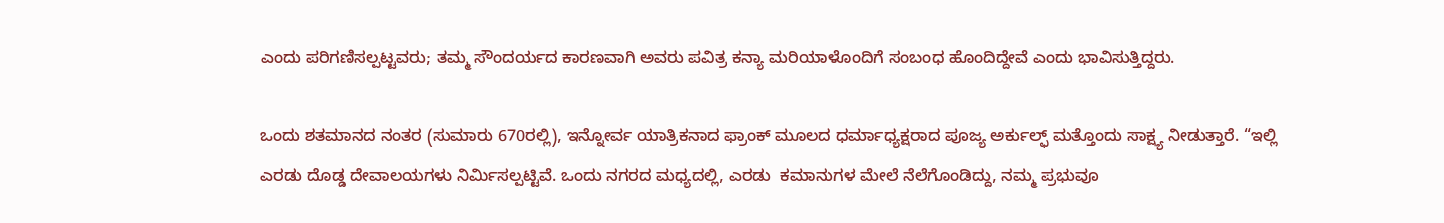ಎಂದು ಪರಿಗಣಿಸಲ್ಪಟ್ಟವರು; ತಮ್ಮ ಸೌಂದರ್ಯದ ಕಾರಣವಾಗಿ ಅವರು ಪವಿತ್ರ ಕನ್ಯಾ ಮರಿಯಾಳೊಂದಿಗೆ ಸಂಬಂಧ ಹೊಂದಿದ್ದೇವೆ ಎಂದು ಭಾವಿಸುತ್ತಿದ್ದರು.

ಒಂದು ಶತಮಾನದ ನಂತರ (ಸುಮಾರು 670ರಲ್ಲಿ), ಇನ್ನೋರ್ವ ಯಾತ್ರಿಕನಾದ ಫ್ರಾಂಕ್ ಮೂಲದ ಧರ್ಮಾಧ್ಯಕ್ಷರಾದ ಪೂಜ್ಯ ಅರ್ಕುಲ್ಫ್ ಮತ್ತೊಂದು ಸಾಕ್ಷ್ಯ ನೀಡುತ್ತಾರೆ. “ಇಲ್ಲಿ ಎರಡು ದೊಡ್ಡ ದೇವಾಲಯಗಳು ನಿರ್ಮಿಸಲ್ಪಟ್ಟಿವೆ. ಒಂದು ನಗರದ ಮಧ್ಯದಲ್ಲಿ, ಎರಡು  ಕಮಾನುಗಳ ಮೇಲೆ ನೆಲೆಗೊಂಡಿದ್ದು, ನಮ್ಮ ಪ್ರಭುವೂ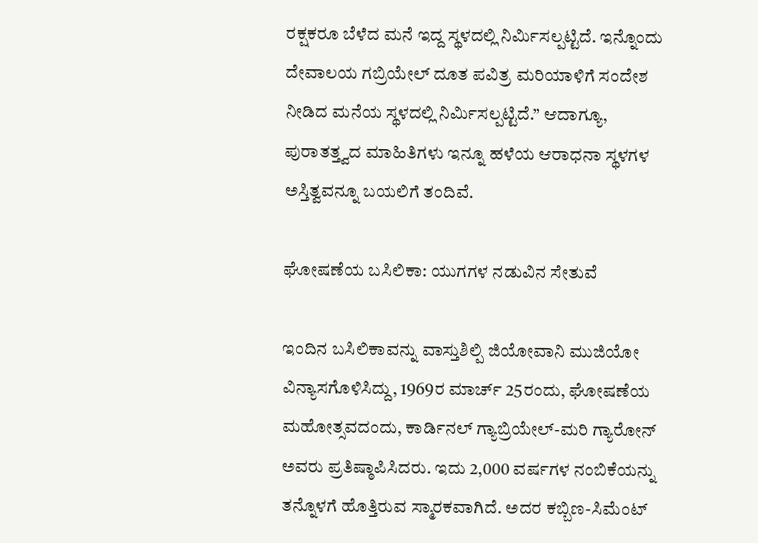ರಕ್ಷಕರೂ ಬೆಳೆದ ಮನೆ ಇದ್ದ ಸ್ಥಳದಲ್ಲಿ ನಿರ್ಮಿಸಲ್ಪಟ್ಟಿದೆ. ಇನ್ನೊಂದು ದೇವಾಲಯ ಗಬ್ರಿಯೇಲ್ ದೂತ ಪವಿತ್ರ ಮರಿಯಾಳಿಗೆ ಸಂದೇಶ ನೀಡಿದ ಮನೆಯ ಸ್ಥಳದಲ್ಲಿ ನಿರ್ಮಿಸಲ್ಪಟ್ಟಿದೆ.” ಆದಾಗ್ಯೂ, ಪುರಾತತ್ತ್ವದ ಮಾಹಿತಿಗಳು ಇನ್ನೂ ಹಳೆಯ ಆರಾಧನಾ ಸ್ಥಳಗಳ ಅಸ್ತಿತ್ವವನ್ನೂ ಬಯಲಿಗೆ ತಂದಿವೆ.

ಘೋಷಣೆಯ ಬಸಿಲಿಕಾ: ಯುಗಗಳ ನಡುವಿನ ಸೇತುವೆ

ಇಂದಿನ ಬಸಿಲಿಕಾವನ್ನು ವಾಸ್ತುಶಿಲ್ಪಿ ಜಿಯೋವಾನಿ ಮುಜಿಯೋ ವಿನ್ಯಾಸಗೊಳಿಸಿದ್ದು, 1969ರ ಮಾರ್ಚ್ 25ರಂದು, ಘೋಷಣೆಯ ಮಹೋತ್ಸವದಂದು, ಕಾರ್ಡಿನಲ್ ಗ್ಯಾಬ್ರಿಯೇಲ್-ಮರಿ ಗ್ಯಾರೋನ್ ಅವರು ಪ್ರತಿಷ್ಠಾಪಿಸಿದರು. ಇದು 2,000 ವರ್ಷಗಳ ನಂಬಿಕೆಯನ್ನು ತನ್ನೊಳಗೆ ಹೊತ್ತಿರುವ ಸ್ಮಾರಕವಾಗಿದೆ. ಅದರ ಕಬ್ಬಿಣ-ಸಿಮೆಂಟ್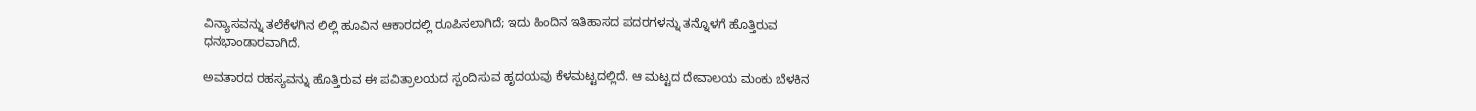ವಿನ್ಯಾಸವನ್ನು ತಲೆಕೆಳಗಿನ ಲಿಲ್ಲಿ ಹೂವಿನ ಆಕಾರದಲ್ಲಿ ರೂಪಿಸಲಾಗಿದೆ; ಇದು ಹಿಂದಿನ ಇತಿಹಾಸದ ಪದರಗಳನ್ನು ತನ್ನೊಳಗೆ ಹೊತ್ತಿರುವ ಧನಭಾಂಡಾರವಾಗಿದೆ.

ಅವತಾರದ ರಹಸ್ಯವನ್ನು ಹೊತ್ತಿರುವ ಈ ಪವಿತ್ರಾಲಯದ ಸ್ಪಂದಿಸುವ ಹೃದಯವು ಕೆಳಮಟ್ಟದಲ್ಲಿದೆ. ಆ ಮಟ್ಟದ ದೇವಾಲಯ ಮಂಕು ಬೆಳಕಿನ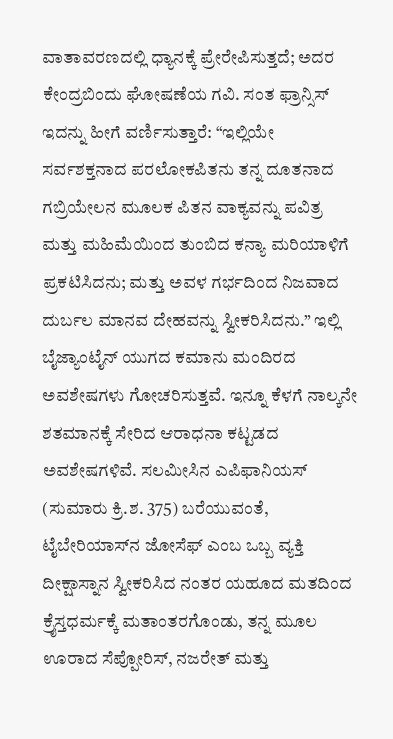ವಾತಾವರಣದಲ್ಲಿ ಧ್ಯಾನಕ್ಕೆ ಪ್ರೇರೇಪಿಸುತ್ತದೆ; ಅದರ ಕೇಂದ್ರಬಿಂದು ಘೋಷಣೆಯ ಗವಿ. ಸಂತ ಫ್ರಾನ್ಸಿಸ್ ಇದನ್ನು ಹೀಗೆ ವರ್ಣಿಸುತ್ತಾರೆ: “ಇಲ್ಲಿಯೇ ಸರ್ವಶಕ್ತನಾದ ಪರಲೋಕಪಿತನು ತನ್ನ ದೂತನಾದ ಗಬ್ರಿಯೇಲನ ಮೂಲಕ ಪಿತನ ವಾಕ್ಯವನ್ನು ಪವಿತ್ರ ಮತ್ತು ಮಹಿಮೆಯಿಂದ ತುಂಬಿದ ಕನ್ಯಾ ಮರಿಯಾಳಿಗೆ ಪ್ರಕಟಿಸಿದನು; ಮತ್ತು ಅವಳ ಗರ್ಭದಿಂದ ನಿಜವಾದ ದುರ್ಬಲ ಮಾನವ ದೇಹವನ್ನು ಸ್ವೀಕರಿಸಿದನು.” ಇಲ್ಲಿ ಬೈಜ್ಯಾಂಟೈನ್ ಯುಗದ ಕಮಾನು ಮಂದಿರದ ಅವಶೇಷಗಳು ಗೋಚರಿಸುತ್ತವೆ. ಇನ್ನೂ ಕೆಳಗೆ ನಾಲ್ಕನೇ ಶತಮಾನಕ್ಕೆ ಸೇರಿದ ಆರಾಧನಾ ಕಟ್ಟಡದ ಅವಶೇಷಗಳಿವೆ. ಸಲಮೀಸಿನ ಎಪಿಫಾನಿಯಸ್ (ಸುಮಾರು ಕ್ರಿ.ಶ. 375) ಬರೆಯುವಂತೆ, ಟೈಬೇರಿಯಾಸ್‌ನ ಜೋಸೆಫ್ ಎಂಬ ಒಬ್ಬ ವ್ಯಕ್ತಿ ದೀಕ್ಷಾಸ್ನಾನ ಸ್ವೀಕರಿಸಿದ ನಂತರ ಯಹೂದ ಮತದಿಂದ ಕ್ರೈಸ್ತಧರ್ಮಕ್ಕೆ ಮತಾಂತರಗೊಂಡು, ತನ್ನ ಮೂಲ ಊರಾದ ಸೆಪ್ಪೋರಿಸ್, ನಜರೇತ್ ಮತ್ತು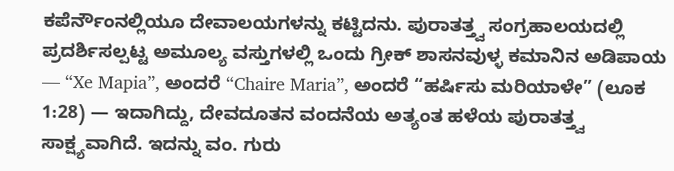ಕಪೆರ್ನೌಂನಲ್ಲಿಯೂ ದೇವಾಲಯಗಳನ್ನು ಕಟ್ಟಿದನು. ಪುರಾತತ್ತ್ವ ಸಂಗ್ರಹಾಲಯದಲ್ಲಿ ಪ್ರದರ್ಶಿಸಲ್ಪಟ್ಟ ಅಮೂಲ್ಯ ವಸ್ತುಗಳಲ್ಲಿ ಒಂದು ಗ್ರೀಕ್ ಶಾಸನವುಳ್ಳ ಕಮಾನಿನ ಅಡಿಪಾಯ — “Xe Mapia”, ಅಂದರೆ “Chaire Maria”, ಅಂದರೆ “ಹರ್ಷಿಸು ಮರಿಯಾಳೇ” (ಲೂಕ 1:28) — ಇದಾಗಿದ್ದು, ದೇವದೂತನ ವಂದನೆಯ ಅತ್ಯಂತ ಹಳೆಯ ಪುರಾತತ್ತ್ವ ಸಾಕ್ಷ್ಯವಾಗಿದೆ. ಇದನ್ನು ವಂ. ಗುರು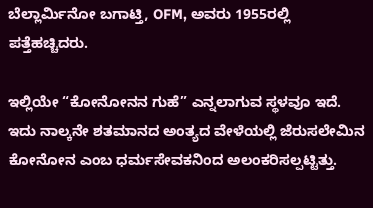ಬೆಲ್ಲಾರ್ಮಿನೋ ಬಗಾಟ್ತಿ, OFM, ಅವರು 1955ರಲ್ಲಿ ಪತ್ತೆಹಚ್ಚಿದರು.

ಇಲ್ಲಿಯೇ “ಕೋನೋನನ ಗುಹೆ” ಎನ್ನಲಾಗುವ ಸ್ಥಳವೂ ಇದೆ. ಇದು ನಾಲ್ಕನೇ ಶತಮಾನದ ಅಂತ್ಯದ ವೇಳೆಯಲ್ಲಿ ಜೆರುಸಲೇಮಿನ ಕೋನೋನ ಎಂಬ ಧರ್ಮಸೇವಕನಿಂದ ಅಲಂಕರಿಸಲ್ಪಟ್ಟಿತ್ತು.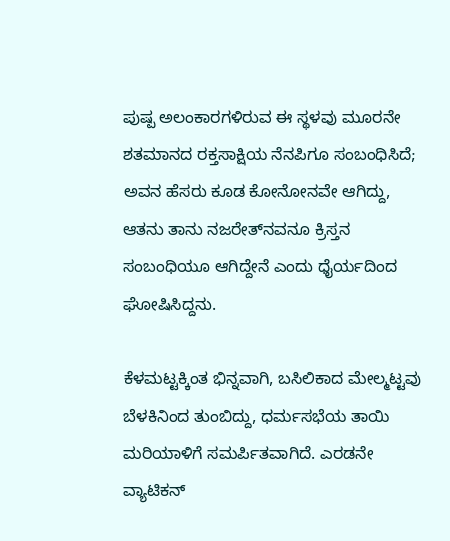ಪುಷ್ಪ ಅಲಂಕಾರಗಳಿರುವ ಈ ಸ್ಥಳವು ಮೂರನೇ ಶತಮಾನದ ರಕ್ತಸಾಕ್ಷಿಯ ನೆನಪಿಗೂ ಸಂಬಂಧಿಸಿದೆ; ಅವನ ಹೆಸರು ಕೂಡ ಕೋನೋನವೇ ಆಗಿದ್ದು, ಆತನು ತಾನು ನಜರೇತ್‌ನವನೂ ಕ್ರಿಸ್ತನ ಸಂಬಂಧಿಯೂ ಆಗಿದ್ದೇನೆ ಎಂದು ಧೈರ್ಯದಿಂದ ಘೋಷಿಸಿದ್ದನು.

ಕೆಳಮಟ್ಟಕ್ಕಿಂತ ಭಿನ್ನವಾಗಿ, ಬಸಿಲಿಕಾದ ಮೇಲ್ಮಟ್ಟವು ಬೆಳಕಿನಿಂದ ತುಂಬಿದ್ದು, ಧರ್ಮಸಭೆಯ ತಾಯಿ ಮರಿಯಾಳಿಗೆ ಸಮರ್ಪಿತವಾಗಿದೆ. ಎರಡನೇ ವ್ಯಾಟಿಕನ್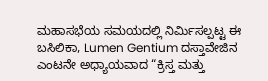ಮಹಾಸಭೆಯ ಸಮಯದಲ್ಲಿ ನಿರ್ಮಿಸಲ್ಪಟ್ಟ ಈ ಬಸಿಲಿಕಾ, Lumen Gentium ದಸ್ತಾವೇಜಿನ ಎಂಟನೇ ಅಧ್ಯಾಯವಾದ “ಕ್ರಿಸ್ತ ಮತ್ತು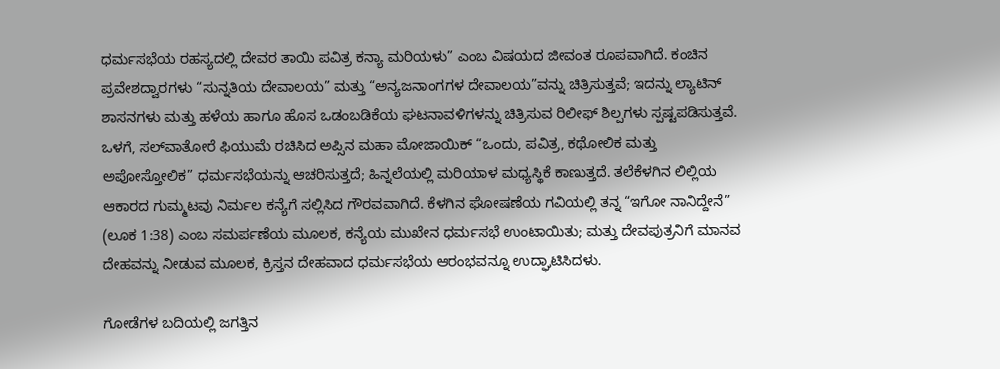ಧರ್ಮಸಭೆಯ ರಹಸ್ಯದಲ್ಲಿ ದೇವರ ತಾಯಿ ಪವಿತ್ರ ಕನ್ಯಾ ಮರಿಯಳು” ಎಂಬ ವಿಷಯದ ಜೀವಂತ ರೂಪವಾಗಿದೆ. ಕಂಚಿನ ಪ್ರವೇಶದ್ವಾರಗಳು “ಸುನ್ನತಿಯ ದೇವಾಲಯ” ಮತ್ತು “ಅನ್ಯಜನಾಂಗಗಳ ದೇವಾಲಯ”ವನ್ನು ಚಿತ್ರಿಸುತ್ತವೆ; ಇದನ್ನು ಲ್ಯಾಟಿನ್ ಶಾಸನಗಳು ಮತ್ತು ಹಳೆಯ ಹಾಗೂ ಹೊಸ ಒಡಂಬಡಿಕೆಯ ಘಟನಾವಳಿಗಳನ್ನು ಚಿತ್ರಿಸುವ ರಿಲೀಫ್ ಶಿಲ್ಪಗಳು ಸ್ಪಷ್ಟಪಡಿಸುತ್ತವೆ. ಒಳಗೆ, ಸಲ್‌ವಾತೋರೆ ಫಿಯುಮೆ ರಚಿಸಿದ ಅಪ್ಸಿನ ಮಹಾ ಮೋಜಾಯಿಕ್ “ಒಂದು, ಪವಿತ್ರ, ಕಥೋಲಿಕ ಮತ್ತು ಅಪೋಸ್ತೋಲಿಕ” ಧರ್ಮಸಭೆಯನ್ನು ಆಚರಿಸುತ್ತದೆ; ಹಿನ್ನಲೆಯಲ್ಲಿ ಮರಿಯಾಳ ಮಧ್ಯಸ್ಥಿಕೆ ಕಾಣುತ್ತದೆ. ತಲೆಕೆಳಗಿನ ಲಿಲ್ಲಿಯ ಆಕಾರದ ಗುಮ್ಮಟವು ನಿರ್ಮಲ ಕನ್ಯೆಗೆ ಸಲ್ಲಿಸಿದ ಗೌರವವಾಗಿದೆ. ಕೆಳಗಿನ ಘೋಷಣೆಯ ಗವಿಯಲ್ಲಿ ತನ್ನ “ಇಗೋ ನಾನಿದ್ದೇನೆ” (ಲೂಕ 1:38) ಎಂಬ ಸಮರ್ಪಣೆಯ ಮೂಲಕ, ಕನ್ಯೆಯ ಮುಖೇನ ಧರ್ಮಸಭೆ ಉಂಟಾಯಿತು; ಮತ್ತು ದೇವಪುತ್ರನಿಗೆ ಮಾನವ ದೇಹವನ್ನು ನೀಡುವ ಮೂಲಕ, ಕ್ರಿಸ್ತನ ದೇಹವಾದ ಧರ್ಮಸಭೆಯ ಆರಂಭವನ್ನೂ ಉದ್ಘಾಟಿಸಿದಳು.

ಗೋಡೆಗಳ ಬದಿಯಲ್ಲಿ ಜಗತ್ತಿನ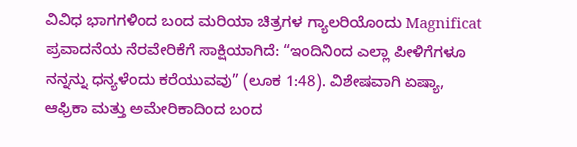ವಿವಿಧ ಭಾಗಗಳಿಂದ ಬಂದ ಮರಿಯಾ ಚಿತ್ರಗಳ ಗ್ಯಾಲರಿಯೊಂದು Magnificat ಪ್ರವಾದನೆಯ ನೆರವೇರಿಕೆಗೆ ಸಾಕ್ಷಿಯಾಗಿದೆ: “ಇಂದಿನಿಂದ ಎಲ್ಲಾ ಪೀಳಿಗೆಗಳೂ ನನ್ನನ್ನು ಧನ್ಯಳೆಂದು ಕರೆಯುವವು” (ಲೂಕ 1:48). ವಿಶೇಷವಾಗಿ ಏಷ್ಯಾ, ಆಫ್ರಿಕಾ ಮತ್ತು ಅಮೇರಿಕಾದಿಂದ ಬಂದ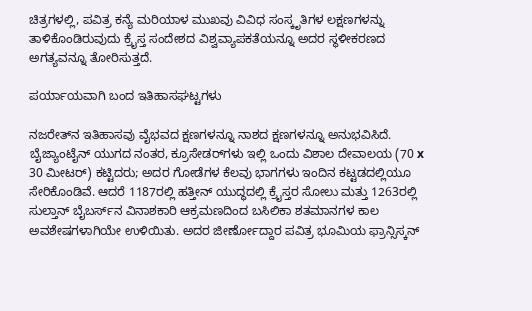ಚಿತ್ರಗಳಲ್ಲಿ, ಪವಿತ್ರ ಕನ್ಯೆ ಮರಿಯಾಳ ಮುಖವು ವಿವಿಧ ಸಂಸ್ಕೃತಿಗಳ ಲಕ್ಷಣಗಳನ್ನು ತಾಳಿಕೊಂಡಿರುವುದು ಕ್ರೈಸ್ತ ಸಂದೇಶದ ವಿಶ್ವವ್ಯಾಪಕತೆಯನ್ನೂ ಅದರ ಸ್ಥಳೀಕರಣದ ಅಗತ್ಯವನ್ನೂ ತೋರಿಸುತ್ತದೆ.

ಪರ್ಯಾಯವಾಗಿ ಬಂದ ಇತಿಹಾಸಘಟ್ಟಗಳು

ನಜರೇತ್‌ನ ಇತಿಹಾಸವು ವೈಭವದ ಕ್ಷಣಗಳನ್ನೂ ನಾಶದ ಕ್ಷಣಗಳನ್ನೂ ಅನುಭವಿಸಿದೆ. ಬೈಜ್ಯಾಂಟೈನ್ ಯುಗದ ನಂತರ, ಕ್ರೂಸೇಡರ್‌ಗಳು ಇಲ್ಲಿ ಒಂದು ವಿಶಾಲ ದೇವಾಲಯ (70 x 30 ಮೀಟರ್) ಕಟ್ಟಿದರು; ಅದರ ಗೋಡೆಗಳ ಕೆಲವು ಭಾಗಗಳು ಇಂದಿನ ಕಟ್ಟಡದಲ್ಲಿಯೂ ಸೇರಿಕೊಂಡಿವೆ. ಆದರೆ 1187ರಲ್ಲಿ ಹತ್ತೀನ್ ಯುದ್ಧದಲ್ಲಿ ಕ್ರೈಸ್ತರ ಸೋಲು ಮತ್ತು 1263ರಲ್ಲಿ ಸುಲ್ತಾನ್ ಬೈಬರ್ಸ್‌ನ ವಿನಾಶಕಾರಿ ಆಕ್ರಮಣದಿಂದ ಬಸಿಲಿಕಾ ಶತಮಾನಗಳ ಕಾಲ ಅವಶೇಷಗಳಾಗಿಯೇ ಉಳಿಯಿತು. ಅದರ ಜೀರ್ಣೋದ್ದಾರ ಪವಿತ್ರ ಭೂಮಿಯ ಫ್ರಾನ್ಸಿಸ್ಕನ್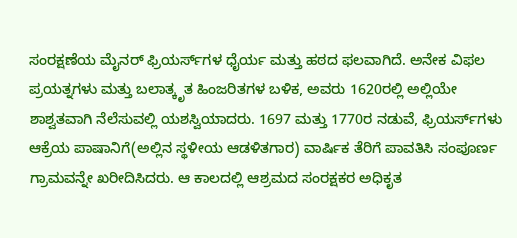ಸಂರಕ್ಷಣೆಯ ಮೈನರ್ ಫ್ರಿಯರ್ಸ್‌ಗಳ ಧೈರ್ಯ ಮತ್ತು ಹಠದ ಫಲವಾಗಿದೆ. ಅನೇಕ ವಿಫಲ ಪ್ರಯತ್ನಗಳು ಮತ್ತು ಬಲಾತ್ಕೃತ ಹಿಂಜರಿತಗಳ ಬಳಿಕ, ಅವರು 1620ರಲ್ಲಿ ಅಲ್ಲಿಯೇ ಶಾಶ್ವತವಾಗಿ ನೆಲೆಸುವಲ್ಲಿ ಯಶಸ್ವಿಯಾದರು. 1697 ಮತ್ತು 1770ರ ನಡುವೆ, ಫ್ರಿಯರ್ಸ್‌ಗಳು ಆಕ್ರೆಯ ಪಾಷಾನಿಗೆ(ಅಲ್ಲಿನ ಸ್ಥಳೀಯ ಆಡಳಿತಗಾರ) ವಾರ್ಷಿಕ ತೆರಿಗೆ ಪಾವತಿಸಿ ಸಂಪೂರ್ಣ ಗ್ರಾಮವನ್ನೇ ಖರೀದಿಸಿದರು. ಆ ಕಾಲದಲ್ಲಿ ಆಶ್ರಮದ ಸಂರಕ್ಷಕರ ಅಧಿಕೃತ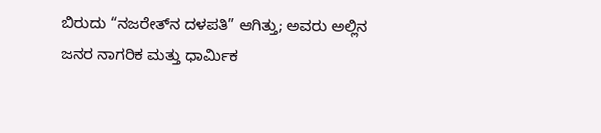ಬಿರುದು “ನಜರೇತ್‌ನ ದಳಪತಿ” ಆಗಿತ್ತು; ಅವರು ಅಲ್ಲಿನ ಜನರ ನಾಗರಿಕ ಮತ್ತು ಧಾರ್ಮಿಕ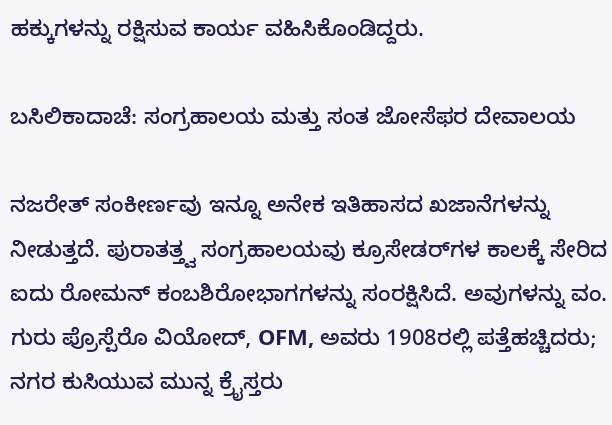ಹಕ್ಕುಗಳನ್ನು ರಕ್ಷಿಸುವ ಕಾರ್ಯ ವಹಿಸಿಕೊಂಡಿದ್ದರು.

ಬಸಿಲಿಕಾದಾಚೆ: ಸಂಗ್ರಹಾಲಯ ಮತ್ತು ಸಂತ ಜೋಸೆಫರ ದೇವಾಲಯ

ನಜರೇತ್ ಸಂಕೀರ್ಣವು ಇನ್ನೂ ಅನೇಕ ಇತಿಹಾಸದ ಖಜಾನೆಗಳನ್ನು ನೀಡುತ್ತದೆ. ಪುರಾತತ್ತ್ವ ಸಂಗ್ರಹಾಲಯವು ಕ್ರೂಸೇಡರ್‌ಗಳ ಕಾಲಕ್ಕೆ ಸೇರಿದ ಐದು ರೋಮನ್ ಕಂಬಶಿರೋಭಾಗಗಳನ್ನು ಸಂರಕ್ಷಿಸಿದೆ. ಅವುಗಳನ್ನು ವಂ. ಗುರು ಪ್ರೊಸ್ಪೆರೊ ವಿಯೋದ್, OFM, ಅವರು 1908ರಲ್ಲಿ ಪತ್ತೆಹಚ್ಚಿದರು; ನಗರ ಕುಸಿಯುವ ಮುನ್ನ ಕ್ರೈಸ್ತರು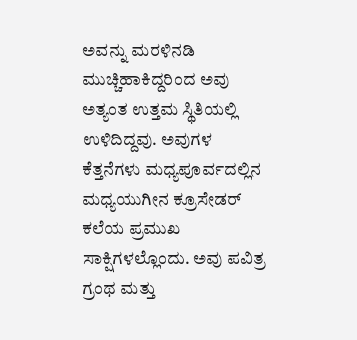ಅವನ್ನು ಮರಳಿನಡಿ ಮುಚ್ಚಿಹಾಕಿದ್ದರಿಂದ ಅವು ಅತ್ಯಂತ ಉತ್ತಮ ಸ್ಥಿತಿಯಲ್ಲಿ ಉಳಿದಿದ್ದವು. ಅವುಗಳ ಕೆತ್ತನೆಗಳು ಮಧ್ಯಪೂರ್ವದಲ್ಲಿನ ಮಧ್ಯಯುಗೀನ ಕ್ರೂಸೇಡರ್ ಕಲೆಯ ಪ್ರಮುಖ ಸಾಕ್ಷಿಗಳಲ್ಲೊಂದು. ಅವು ಪವಿತ್ರ ಗ್ರಂಥ ಮತ್ತು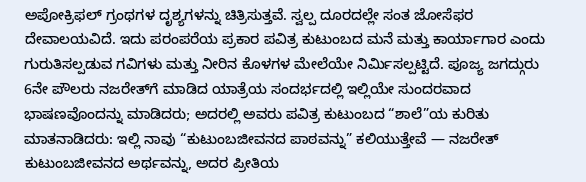ಅಪೋಕ್ರಿಫಲ್ ಗ್ರಂಥಗಳ ದೃಶ್ಯಗಳನ್ನು ಚಿತ್ರಿಸುತ್ತವೆ. ಸ್ವಲ್ಪ ದೂರದಲ್ಲೇ ಸಂತ ಜೋಸೆಫರ ದೇವಾಲಯವಿದೆ. ಇದು ಪರಂಪರೆಯ ಪ್ರಕಾರ ಪವಿತ್ರ ಕುಟುಂಬದ ಮನೆ ಮತ್ತು ಕಾರ್ಯಾಗಾರ ಎಂದು ಗುರುತಿಸಲ್ಪಡುವ ಗವಿಗಳು ಮತ್ತು ನೀರಿನ ಕೊಳಗಳ ಮೇಲೆಯೇ ನಿರ್ಮಿಸಲ್ಪಟ್ಟಿದೆ. ಪೂಜ್ಯ ಜಗದ್ಗುರು 6ನೇ ಪೌಲರು ನಜರೇತ್‌ಗೆ ಮಾಡಿದ ಯಾತ್ರೆಯ ಸಂದರ್ಭದಲ್ಲಿ ಇಲ್ಲಿಯೇ ಸುಂದರವಾದ ಭಾಷಣವೊಂದನ್ನು ಮಾಡಿದರು; ಅದರಲ್ಲಿ ಅವರು ಪವಿತ್ರ ಕುಟುಂಬದ “ಶಾಲೆ”ಯ ಕುರಿತು ಮಾತನಾಡಿದರು: ಇಲ್ಲಿ ನಾವು “ಕುಟುಂಬಜೀವನದ ಪಾಠವನ್ನು” ಕಲಿಯುತ್ತೇವೆ — ನಜರೇತ್ ಕುಟುಂಬಜೀವನದ ಅರ್ಥವನ್ನು, ಅದರ ಪ್ರೀತಿಯ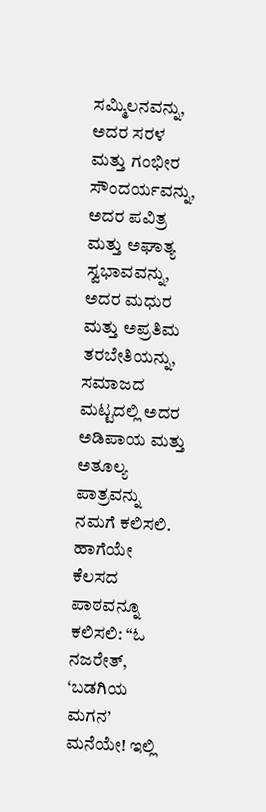ಸಮ್ಮಿಲನವನ್ನು, ಅದರ ಸರಳ ಮತ್ತು ಗಂಭೀರ ಸೌಂದರ್ಯವನ್ನು, ಅದರ ಪವಿತ್ರ ಮತ್ತು ಅಘಾತ್ಯ ಸ್ವಭಾವವನ್ನು, ಅದರ ಮಧುರ ಮತ್ತು ಅಪ್ರತಿಮ ತರಬೇತಿಯನ್ನು, ಸಮಾಜದ ಮಟ್ಟದಲ್ಲಿ ಅದರ ಅಡಿಪಾಯ ಮತ್ತು ಅತೂಲ್ಯ ಪಾತ್ರವನ್ನು ನಮಗೆ ಕಲಿಸಲಿ. ಹಾಗೆಯೇ ಕೆಲಸದ ಪಾಠವನ್ನೂ ಕಲಿಸಲಿ: “ಓ ನಜರೇತ್, ‘ಬಡಗಿಯ ಮಗನ’ ಮನೆಯೇ! ಇಲ್ಲಿ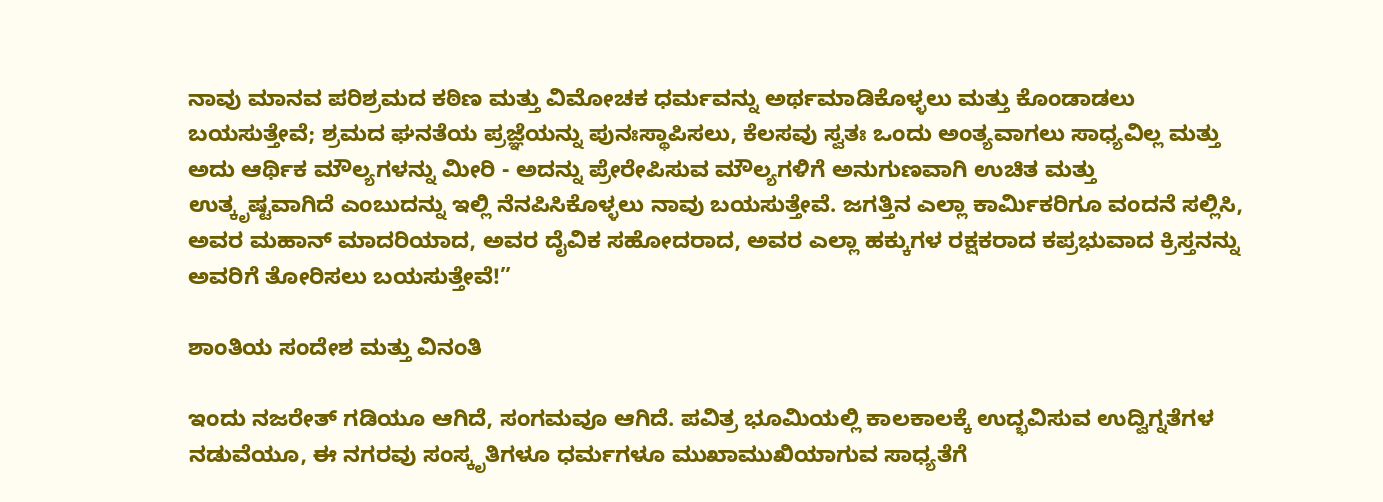ನಾವು ಮಾನವ ಪರಿಶ್ರಮದ ಕಠಿಣ ಮತ್ತು ವಿಮೋಚಕ ಧರ್ಮವನ್ನು ಅರ್ಥಮಾಡಿಕೊಳ್ಳಲು ಮತ್ತು ಕೊಂಡಾಡಲು ಬಯಸುತ್ತೇವೆ; ಶ್ರಮದ ಘನತೆಯ ಪ್ರಜ್ಞೆಯನ್ನು ಪುನಃಸ್ಥಾಪಿಸಲು, ಕೆಲಸವು ಸ್ವತಃ ಒಂದು ಅಂತ್ಯವಾಗಲು ಸಾಧ್ಯವಿಲ್ಲ ಮತ್ತು ಅದು ಆರ್ಥಿಕ ಮೌಲ್ಯಗಳನ್ನು ಮೀರಿ - ಅದನ್ನು ಪ್ರೇರೇಪಿಸುವ ಮೌಲ್ಯಗಳಿಗೆ ಅನುಗುಣವಾಗಿ ಉಚಿತ ಮತ್ತು ಉತ್ಕೃಷ್ಟವಾಗಿದೆ ಎಂಬುದನ್ನು ಇಲ್ಲಿ ನೆನಪಿಸಿಕೊಳ್ಳಲು ನಾವು ಬಯಸುತ್ತೇವೆ. ಜಗತ್ತಿನ ಎಲ್ಲಾ ಕಾರ್ಮಿಕರಿಗೂ ವಂದನೆ ಸಲ್ಲಿಸಿ, ಅವರ ಮಹಾನ್ ಮಾದರಿಯಾದ, ಅವರ ದೈವಿಕ ಸಹೋದರಾದ, ಅವರ ಎಲ್ಲಾ ಹಕ್ಕುಗಳ ರಕ್ಷಕರಾದ ಕಪ್ರಭುವಾದ ಕ್ರಿಸ್ತನನ್ನು ಅವರಿಗೆ ತೋರಿಸಲು ಬಯಸುತ್ತೇವೆ!”

ಶಾಂತಿಯ ಸಂದೇಶ ಮತ್ತು ವಿನಂತಿ

ಇಂದು ನಜರೇತ್ ಗಡಿಯೂ ಆಗಿದೆ, ಸಂಗಮವೂ ಆಗಿದೆ. ಪವಿತ್ರ ಭೂಮಿಯಲ್ಲಿ ಕಾಲಕಾಲಕ್ಕೆ ಉದ್ಭವಿಸುವ ಉದ್ವಿಗ್ನತೆಗಳ ನಡುವೆಯೂ, ಈ ನಗರವು ಸಂಸ್ಕೃತಿಗಳೂ ಧರ್ಮಗಳೂ ಮುಖಾಮುಖಿಯಾಗುವ ಸಾಧ್ಯತೆಗೆ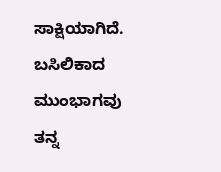ಸಾಕ್ಷಿಯಾಗಿದೆ. ಬಸಿಲಿಕಾದ ಮುಂಭಾಗವು ತನ್ನ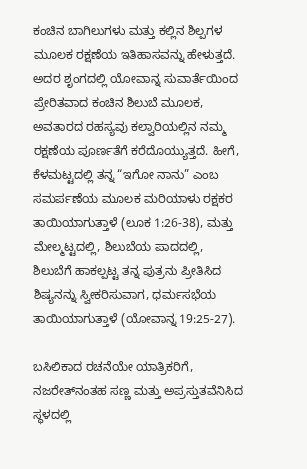ಕಂಚಿನ ಬಾಗಿಲುಗಳು ಮತ್ತು ಕಲ್ಲಿನ ಶಿಲ್ಪಗಳ ಮೂಲಕ ರಕ್ಷಣೆಯ ಇತಿಹಾಸವನ್ನು ಹೇಳುತ್ತದೆ. ಅದರ ಶೃಂಗದಲ್ಲಿ ಯೋವಾನ್ನ ಸುವಾರ್ತೆಯಿಂದ ಪ್ರೇರಿತವಾದ ಕಂಚಿನ ಶಿಲುಬೆ ಮೂಲಕ, ಅವತಾರದ ರಹಸ್ಯವು ಕಲ್ವಾರಿಯಲ್ಲಿನ ನಮ್ಮ ರಕ್ಷಣೆಯ ಪೂರ್ಣತೆಗೆ ಕರೆದೊಯ್ಯುತ್ತದೆ. ಹೀಗೆ, ಕೆಳಮಟ್ಟದಲ್ಲಿ ತನ್ನ “ಇಗೋ ನಾನು” ಎಂಬ ಸಮರ್ಪಣೆಯ ಮೂಲಕ ಮರಿಯಾಳು ರಕ್ಷಕರ ತಾಯಿಯಾಗುತ್ತಾಳೆ (ಲೂಕ 1:26-38), ಮತ್ತು ಮೇಲ್ಮಟ್ಟದಲ್ಲಿ, ಶಿಲುಬೆಯ ಪಾದದಲ್ಲಿ, ಶಿಲುಬೆಗೆ ಹಾಕಲ್ಪಟ್ಟ ತನ್ನ ಪುತ್ರನು ಪ್ರೀತಿಸಿದ ಶಿಷ್ಯನನ್ನು ಸ್ವೀಕರಿಸುವಾಗ, ಧರ್ಮಸಭೆಯ ತಾಯಿಯಾಗುತ್ತಾಳೆ (ಯೋವಾನ್ನ 19:25-27).

ಬಸಿಲಿಕಾದ ರಚನೆಯೇ ಯಾತ್ರಿಕರಿಗೆ, ನಜರೇತ್‌ನಂತಹ ಸಣ್ಣ ಮತ್ತು ಅಪ್ರಸ್ತುತವೆನಿಸಿದ ಸ್ಥಳದಲ್ಲಿ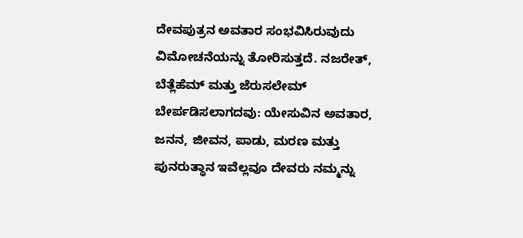ದೇವಪುತ್ರನ ಅವತಾರ ಸಂಭವಿಸಿರುವುದು  ವಿಮೋಚನೆಯನ್ನು ತೋರಿಸುತ್ತದೆ. ನಜರೇತ್, ಬೆತ್ಲೆಹೆಮ್ ಮತ್ತು ಜೆರುಸಲೇಮ್ ಬೇರ್ಪಡಿಸಲಾಗದವು: ಯೇಸುವಿನ ಅವತಾರ, ಜನನ, ಜೀವನ, ಪಾಡು, ಮರಣ ಮತ್ತು ಪುನರುತ್ಥಾನ ಇವೆಲ್ಲವೂ ದೇವರು ನಮ್ಮನ್ನು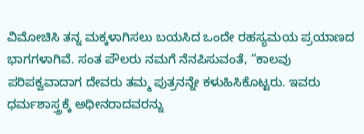ವಿಮೋಚಿಸಿ ತನ್ನ ಮಕ್ಕಳಾಗಿಸಲು ಬಯಸಿದ ಒಂದೇ ರಹಸ್ಯಮಯ ಪ್ರಯಾಣದ ಭಾಗಗಳಾಗಿವೆ. ಸಂತ ಪೌಲರು ನಮಗೆ ನೆನಪಿಸುವಂತೆ, “ಕಾಲವು ಪರಿಪಕ್ವವಾದಾಗ ದೇವರು ತಮ್ಮ ಪುತ್ರನನ್ನೇ ಕಳುಹಿಸಿಕೊಟ್ಟರು. ಇವರು ಧರ್ಮಶಾಸ್ತ್ರಕ್ಕೆ ಅಧೀನರಾದವರನ್ನು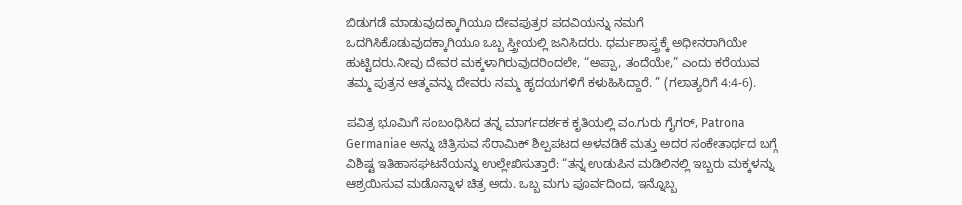ಬಿಡುಗಡೆ ಮಾಡುವುದಕ್ಕಾಗಿಯೂ ದೇವಪುತ್ರರ ಪದವಿಯನ್ನು ನಮಗೆ ಒದಗಿಸಿಕೊಡುವುದಕ್ಕಾಗಿಯೂ ಒಬ್ಬ ಸ್ತ್ರೀಯಲ್ಲಿ ಜನಿಸಿದರು. ಧರ್ಮಶಾಸ್ತ್ರಕ್ಕೆ ಅಧೀನರಾಗಿಯೇ ಹುಟ್ಟಿದರು.ನೀವು ದೇವರ ಮಕ್ಕಳಾಗಿರುವುದರಿಂದಲೇ, “ಅಪ್ಪಾ, ತಂದೆಯೇ,” ಎಂದು ಕರೆಯುವ ತಮ್ಮ ಪುತ್ರನ ಆತ್ಮವನ್ನು ದೇವರು ನಮ್ಮ ಹೃದಯಗಳಿಗೆ ಕಳುಹಿಸಿದ್ದಾರೆ. ” (ಗಲಾತ್ಯರಿಗೆ 4:4-6).

ಪವಿತ್ರ ಭೂಮಿಗೆ ಸಂಬಂಧಿಸಿದ ತನ್ನ ಮಾರ್ಗದರ್ಶಕ ಕೃತಿಯಲ್ಲಿ ವಂ.ಗುರು ಗೈಗರ್, Patrona Germaniae ಅನ್ನು ಚಿತ್ರಿಸುವ ಸೆರಾಮಿಕ್ ಶಿಲ್ಪಪಟದ ಅಳವಡಿಕೆ ಮತ್ತು ಅದರ ಸಂಕೇತಾರ್ಥದ ಬಗ್ಗೆ ವಿಶಿಷ್ಟ ಇತಿಹಾಸಘಟನೆಯನ್ನು ಉಲ್ಲೇಖಿಸುತ್ತಾರೆ: “ತನ್ನ ಉಡುಪಿನ ಮಡಿಲಿನಲ್ಲಿ ಇಬ್ಬರು ಮಕ್ಕಳನ್ನು ಆಶ್ರಯಿಸುವ ಮಡೊನ್ನಾಳ ಚಿತ್ರ ಅದು. ಒಬ್ಬ ಮಗು ಪೂರ್ವದಿಂದ, ಇನ್ನೊಬ್ಬ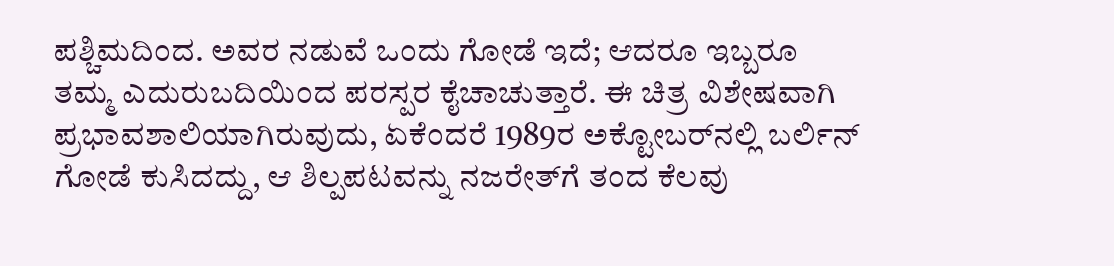ಪಶ್ಚಿಮದಿಂದ. ಅವರ ನಡುವೆ ಒಂದು ಗೋಡೆ ಇದೆ; ಆದರೂ ಇಬ್ಬರೂ ತಮ್ಮ ಎದುರುಬದಿಯಿಂದ ಪರಸ್ಪರ ಕೈಚಾಚುತ್ತಾರೆ. ಈ ಚಿತ್ರ ವಿಶೇಷವಾಗಿ ಪ್ರಭಾವಶಾಲಿಯಾಗಿರುವುದು, ಏಕೆಂದರೆ 1989ರ ಅಕ್ಟೋಬರ್‌ನಲ್ಲಿ ಬರ್ಲಿನ್ ಗೋಡೆ ಕುಸಿದದ್ದು, ಆ ಶಿಲ್ಪಪಟವನ್ನು ನಜರೇತ್‌ಗೆ ತಂದ ಕೆಲವು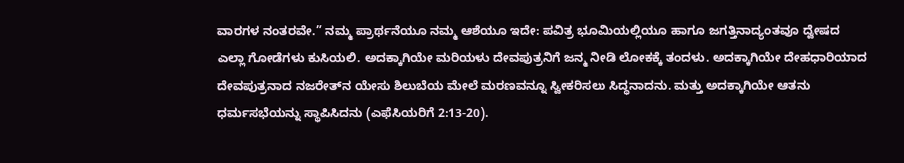ವಾರಗಳ ನಂತರವೇ.” ನಮ್ಮ ಪ್ರಾರ್ಥನೆಯೂ ನಮ್ಮ ಆಶೆಯೂ ಇದೇ: ಪವಿತ್ರ ಭೂಮಿಯಲ್ಲಿಯೂ ಹಾಗೂ ಜಗತ್ತಿನಾದ್ಯಂತವೂ ದ್ವೇಷದ ಎಲ್ಲಾ ಗೋಡೆಗಳು ಕುಸಿಯಲಿ. ಅದಕ್ಕಾಗಿಯೇ ಮರಿಯಳು ದೇವಪುತ್ರನಿಗೆ ಜನ್ಮ ನೀಡಿ ಲೋಕಕ್ಕೆ ತಂದಳು. ಅದಕ್ಕಾಗಿಯೇ ದೇಹಧಾರಿಯಾದ ದೇವಪುತ್ರನಾದ ನಜರೇತ್‌ನ ಯೇಸು ಶಿಲುಬೆಯ ಮೇಲೆ ಮರಣವನ್ನೂ ಸ್ವೀಕರಿಸಲು ಸಿದ್ಧನಾದನು. ಮತ್ತು ಅದಕ್ಕಾಗಿಯೇ ಆತನು ಧರ್ಮಸಭೆಯನ್ನು ಸ್ಥಾಪಿಸಿದನು (ಎಫೆಸಿಯರಿಗೆ 2:13-20).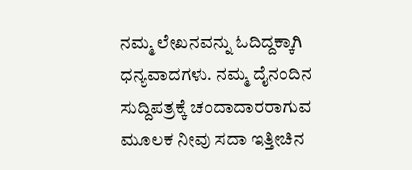ನಮ್ಮ ಲೇಖನವನ್ನು ಓದಿದ್ದಕ್ಕಾಗಿ ಧನ್ಯವಾದಗಳು. ನಮ್ಮ ದೈನಂದಿನ ಸುದ್ದಿಪತ್ರಕ್ಕೆ ಚಂದಾದಾರರಾಗುವ ಮೂಲಕ ನೀವು ಸದಾ ಇತ್ತೀಚಿನ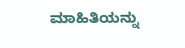ಮಾಹಿತಿಯನ್ನು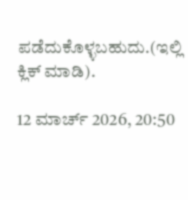ಪಡೆದುಕೊಳ್ಳಬಹುದು.(ಇಲ್ಲಿ ಕ್ಲಿಕ್ ಮಾಡಿ).

12 ಮಾರ್ಚ್ 2026, 20:50